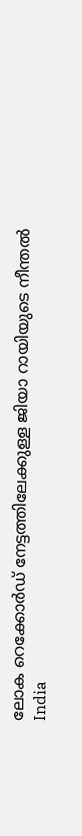ലോക റെക്കോര്‍ഡ് നേട്ടത്തിലേക്കുള്ള ജിയാ റായിയുടെ നീന്തല്‍
India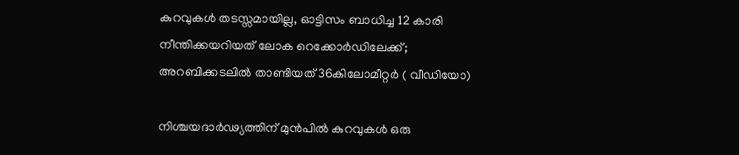കുറവുകള്‍ തടസ്സമായില്ല, ഓട്ടിസം ബാധിച്ച 12 കാരി നീന്തിക്കയറിയത് ലോക റെക്കോര്‍ഡിലേക്ക്; അറബിക്കടലില്‍ താണ്ടിയത് 36കിലോമീറ്റര്‍ ( വീഡിയോ)

നിശ്ചയദാര്‍ഢ്യത്തിന് മുന്‍പില്‍ കുറവുകള്‍ ഒരു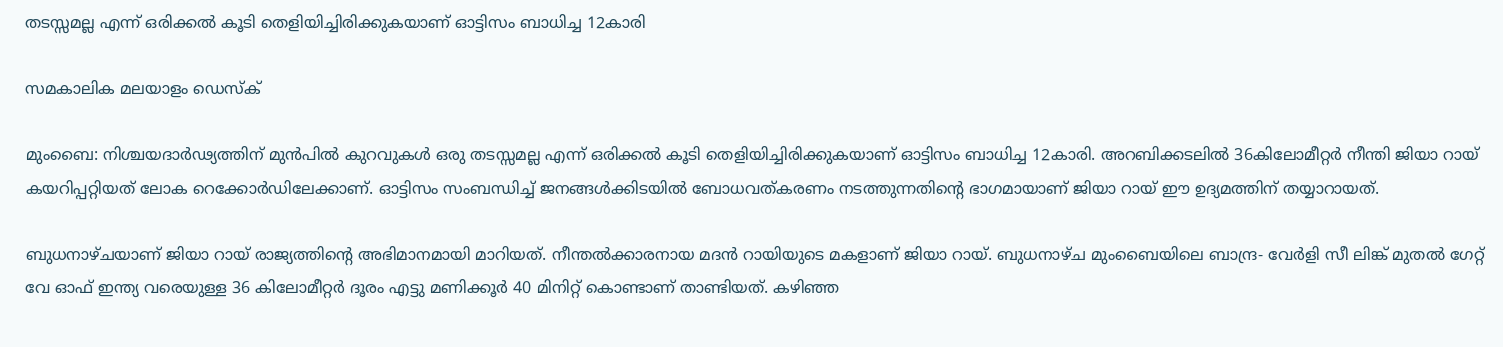തടസ്സമല്ല എന്ന് ഒരിക്കല്‍ കൂടി തെളിയിച്ചിരിക്കുകയാണ് ഓട്ടിസം ബാധിച്ച 12കാരി

സമകാലിക മലയാളം ഡെസ്ക്

മുംബൈ: നിശ്ചയദാര്‍ഢ്യത്തിന് മുന്‍പില്‍ കുറവുകള്‍ ഒരു തടസ്സമല്ല എന്ന് ഒരിക്കല്‍ കൂടി തെളിയിച്ചിരിക്കുകയാണ് ഓട്ടിസം ബാധിച്ച 12കാരി. അറബിക്കടലില്‍ 36കിലോമീറ്റര്‍ നീന്തി ജിയാ റായ് കയറിപ്പറ്റിയത് ലോക റെക്കോര്‍ഡിലേക്കാണ്. ഓട്ടിസം സംബന്ധിച്ച് ജനങ്ങള്‍ക്കിടയില്‍ ബോധവത്കരണം നടത്തുന്നതിന്റെ ഭാഗമായാണ് ജിയാ റായ് ഈ ഉദ്യമത്തിന് തയ്യാറായത്.

ബുധനാഴ്ചയാണ് ജിയാ റായ് രാജ്യത്തിന്റെ അഭിമാനമായി മാറിയത്. നീന്തല്‍ക്കാരനായ മദന്‍ റായിയുടെ മകളാണ് ജിയാ റായ്. ബുധനാഴ്ച മുംബൈയിലെ ബാന്ദ്ര- വേര്‍ളി സീ ലിങ്ക് മുതല്‍ ഗേറ്റ് വേ ഓഫ് ഇന്ത്യ വരെയുള്ള 36 കിലോമീറ്റര്‍ ദൂരം എട്ടു മണിക്കൂര്‍ 40 മിനിറ്റ് കൊണ്ടാണ് താണ്ടിയത്. കഴിഞ്ഞ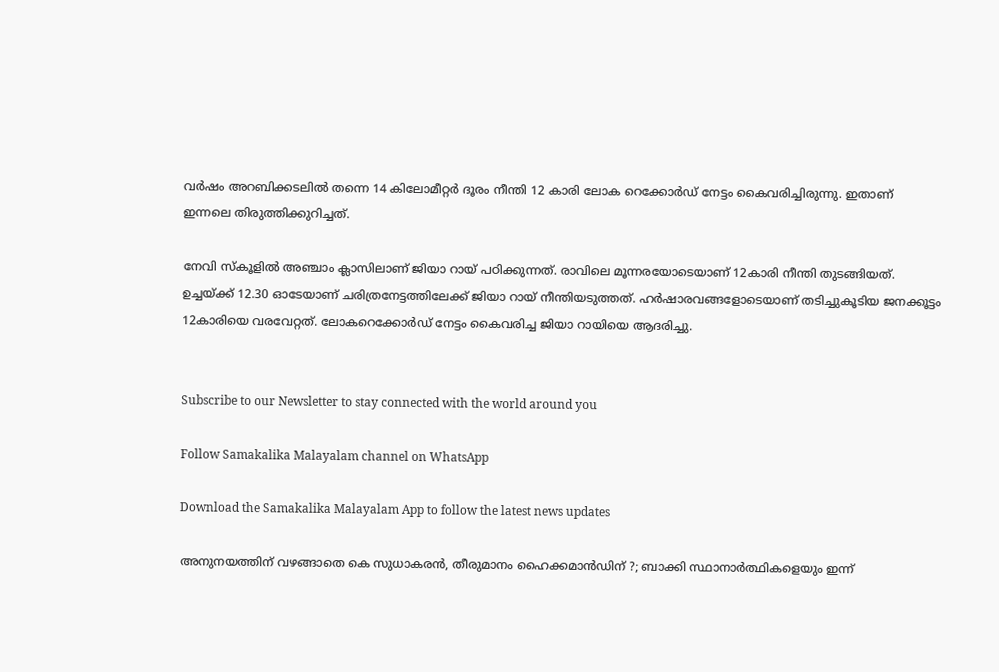വര്‍ഷം അറബിക്കടലില്‍ തന്നെ 14 കിലോമീറ്റര്‍ ദൂരം നീന്തി 12 കാരി ലോക റെക്കോര്‍ഡ് നേട്ടം കൈവരിച്ചിരുന്നു. ഇതാണ് ഇന്നലെ തിരുത്തിക്കുറിച്ചത്.

നേവി സ്‌കൂളില്‍ അഞ്ചാം ക്ലാസിലാണ് ജിയാ റായ് പഠിക്കുന്നത്. രാവിലെ മൂന്നരയോടെയാണ് 12കാരി നീന്തി തുടങ്ങിയത്. ഉച്ചയ്ക്ക് 12.30 ഓടേയാണ് ചരിത്രനേട്ടത്തിലേക്ക് ജിയാ റായ് നീന്തിയടുത്തത്. ഹര്‍ഷാരവങ്ങളോടെയാണ് തടിച്ചുകൂടിയ ജനക്കൂട്ടം 12കാരിയെ വരവേറ്റത്. ലോകറെക്കോര്‍ഡ് നേട്ടം കൈവരിച്ച ജിയാ റായിയെ ആദരിച്ചു.


Subscribe to our Newsletter to stay connected with the world around you

Follow Samakalika Malayalam channel on WhatsApp

Download the Samakalika Malayalam App to follow the latest news updates

അനുനയത്തിന് വഴങ്ങാതെ കെ സുധാകരന്‍, തീരുമാനം ഹൈക്കമാന്‍ഡിന് ?; ബാക്കി സ്ഥാനാര്‍ത്ഥികളെയും ഇന്ന്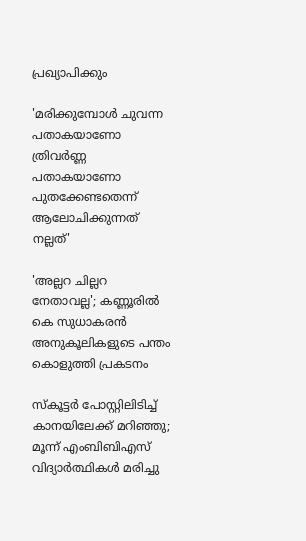പ്രഖ്യാപിക്കും

'മരിക്കുമ്പോൾ ചുവന്ന പതാകയാണോ ത്രിവർണ്ണ പതാകയാണോ പുതക്കേണ്ടതെന്ന് ആലോചിക്കുന്നത് നല്ലത്'

'അല്ലറ ചില്ലറ നേതാവല്ല'; കണ്ണൂരിൽ കെ സുധാകരൻ അനുകൂലികളുടെ പന്തം കൊളുത്തി പ്രകടനം

സ്‌കൂട്ടര്‍ പോസ്റ്റിലിടിച്ച് കാനയിലേക്ക് മറിഞ്ഞു; മൂന്ന് എംബിബിഎസ് വിദ്യാര്‍ത്ഥികള്‍ മരിച്ചു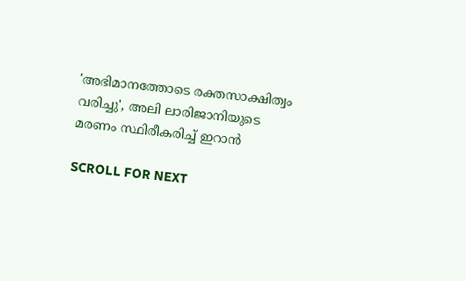'അഭിമാനത്തോടെ രക്തസാക്ഷിത്വം വരിച്ചു', അലി ലാരിജാനിയുടെ മരണം സ്ഥിരീകരിച്ച് ഇറാൻ

SCROLL FOR NEXT